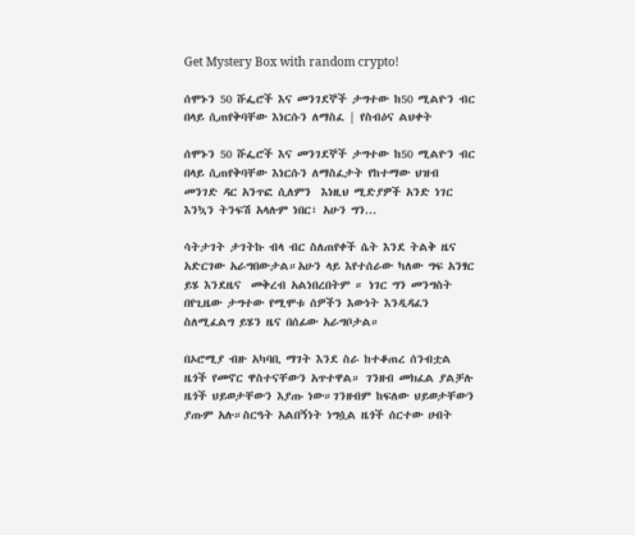Get Mystery Box with random crypto!

ሰሞኑን 50 ሹፌሮች እና መንገደኞች ታግተው ከ50 ሚልዮን ብር በላይ ሲጠየቅባቸው እነርሱን ለማስፈ | የስብዕና ልህቀት

ሰሞኑን 50 ሹፌሮች እና መንገደኞች ታግተው ከ50 ሚልዮን ብር በላይ ሲጠየቅባቸው እነርሱን ለማስፈታት የከተማው ህዝብ መንገድ ዳር አንጥፎ ሲለምን  እነዚህ ሚድያዎች አንድ ነገር እንኳን ትንፍሽ አላሉም ነበር፣ አሁን ግን...

ሳትታገት ታገትኩ ብላ ብር ስለጠየቀች ሴት እንደ ትልቅ ዜና አድርገው አራግበውታል።አሁን ላይ እየተሰራው ካለው ግፍ አንፃር ይሄ እንደዜና  መቅረብ አልነበረበትም ። ነገር ግን መንግስት  በየጊዜው ታግተው የሚሞቱ ሰዎችን እውነት እንዲዳፈን ስለሚፈልግ ይሄን ዜና በሰፊው አራግቦታል።

በኦሮሚያ ብዙ አካባቢ ማገት እንደ ስራ ከተቆጠረ ሰንብቷል ዜጎች የመኖር ዋስተናቸውን አጥተዋል። ገንዘብ መክፈል ያልቻሉ ዜጎች ህይወታቸውን እያጡ ነው።ገንዘብም ከፍለው ህይወታቸውን ያጡም አሉ።ስርዓት አልበኝነት ነግሷል ዜጎች ሰርተው ሀብት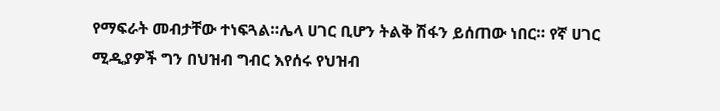የማፍራት መብታቸው ተነፍጓል።ሌላ ሀገር ቢሆን ትልቅ ሽፋን ይሰጠው ነበር። የኛ ሀገር ሚዲያዎች ግን በህዝብ ግብር እየሰሩ የህዝብ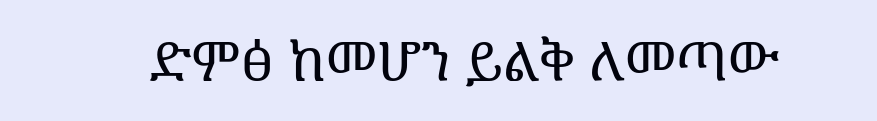ድምፅ ከመሆን ይልቅ ለመጣው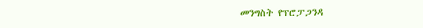መንግስት የፕሮፓጋንዳ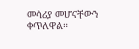መሳሪያ መሆናቸውን ቀጥለዋል።